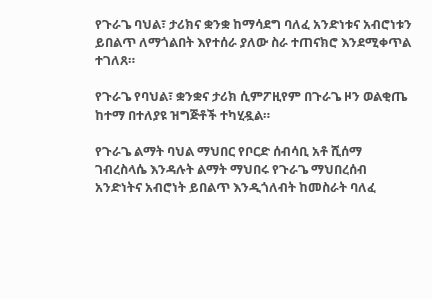የጉራጌ ባህል፣ ታሪክና ቋንቋ ከማሳደግ ባለፈ አንድነቱና አብሮነቱን ይበልጥ ለማጎልበት እየተሰራ ያለው ስራ ተጠናክሮ እንደሚቀጥል ተገለጸ።

የጉራጌ የባህል፣ ቋንቋና ታሪክ ሲምፖዚየም በጉራጌ ዞን ወልቂጤ ከተማ በተለያዩ ዝግጅቶች ተካሂዷል።

የጉራጌ ልማት ባህል ማህበር የቦርድ ሰብሳቢ አቶ ሺሰማ ገብረስላሴ እንዳሉት ልማት ማህበሩ የጉራጌ ማህበረሰብ አንድነትና አብሮነት ይበልጥ እንዲጎለብት ከመስራት ባለፈ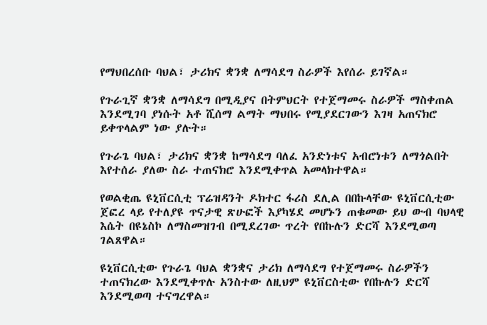የማህበረሰቡ ባህል፣ ታሪክና ቋንቋ ለማሳደግ ስራዎች እየሰራ ይገኛል።

የጉራጊኛ ቋንቋ ለማሳደግ በሚዲያና በትምህርት የተጀማመሩ ስራዎች ማስቀጠል እንደሚገባ ያነሱት አቶ ሺሰማ ልማት ማህበሩ የሚያደርገውን እገዛ አጠናክሮ ይቀጥላልም ነው ያሉት።

የጉራጌ ባህል፣ ታሪክና ቋንቋ ከማሳደግ ባለፈ አንድነቱና አብሮነቱን ለማጎልበት እየተሰራ ያለው ስራ ተጠናክሮ እንደሚቀጥል አመላክተዋል።

የወልቂጤ ዩኒቨርሲቲ ፕሬዝዳንት ዶክተር ፋሪስ ደሊል በበኩላቸው ዩኒቨርሲቲው ጀፎረ ላይ የተለያዩ ጥናታዊ ጽሁፎች እያካሄደ መሆኑን ጠቁመው ይህ ውብ ባህላዊ እሴት በዩኔስኮ ለማስመዝገብ በሚደረገው ጥረት የበኩሉን ድርሻ እንደሚወጣ ገልጸዋል።

ዩኒቨርሲቲው የጉራጌ ባህል ቋንቋና ታሪክ ለማሳደግ የተጀማመሩ ስራዎችን ተጠናክረው እንደሚቀጥሉ አንስተው ለዚህም ዩኒቨርስቲው የበኩሉን ድርሻ እንደሚወጣ ተናግረዋል።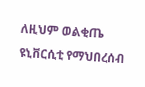ለዚህም ወልቂጤ ዩኒቨርሲቲ የማህበረሰብ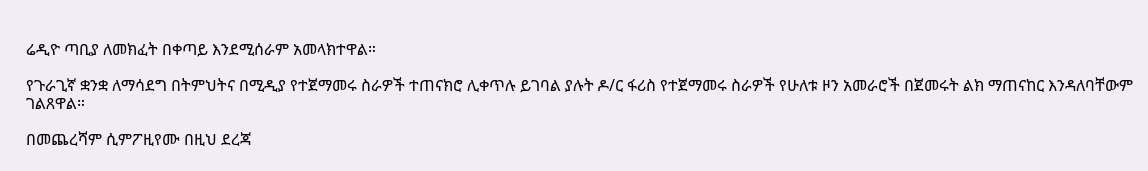ሬዲዮ ጣቢያ ለመክፈት በቀጣይ እንደሚሰራም አመላክተዋል።

የጉራጊኛ ቋንቋ ለማሳደግ በትምህትና በሚዲያ የተጀማመሩ ስራዎች ተጠናክሮ ሊቀጥሉ ይገባል ያሉት ዶ/ር ፋሪስ የተጀማመሩ ስራዎች የሁለቱ ዞን አመራሮች በጀመሩት ልክ ማጠናከር እንዳለባቸውም ገልጸዋል።

በመጨረሻም ሲምፖዚየሙ በዚህ ደረጃ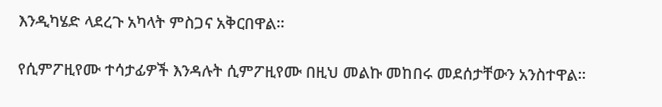እንዲካሄድ ላደረጉ አካላት ምስጋና አቅርበዋል።

የሲምፖዚየሙ ተሳታፊዎች እንዳሉት ሲምፖዚየሙ በዚህ መልኩ መከበሩ መደሰታቸውን አንስተዋል።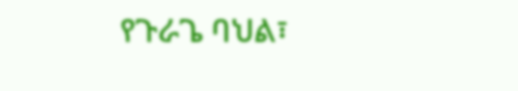የጉራጌ ባህል፣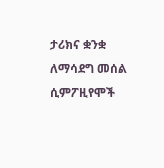ታሪክና ቋንቋ ለማሳደግ መሰል ሲምፖዚየሞች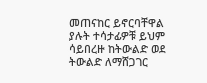መጠናከር ይኖርባቸዋል ያሉት ተሳታፊዎቹ ይህም ሳይበረዙ ከትውልድ ወደ ትውልድ ለማሸጋገር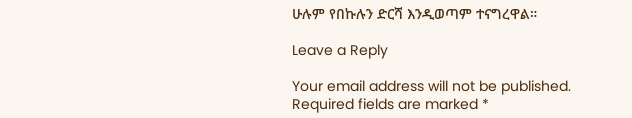ሁሉም የበኩሉን ድርሻ እንዲወጣም ተናግረዋል።

Leave a Reply

Your email address will not be published. Required fields are marked *